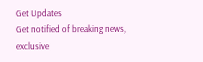Get Updates
Get notified of breaking news, exclusive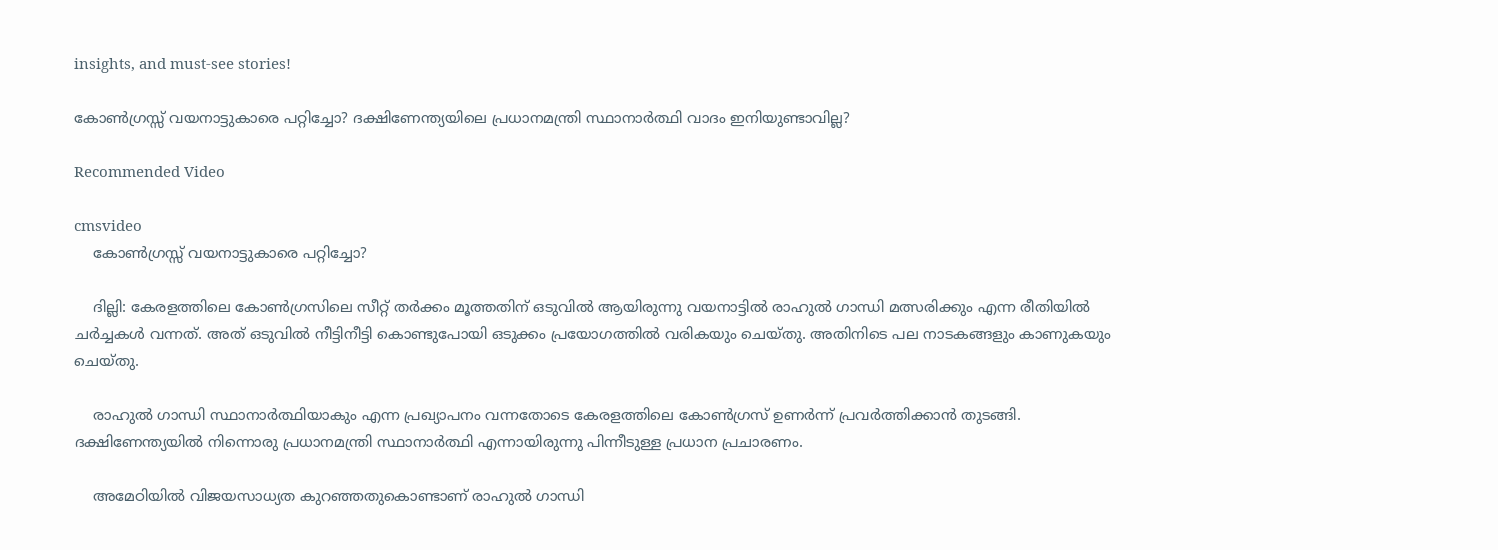insights, and must-see stories!

കോണ്‍ഗ്രസ്സ് വയനാട്ടുകാരെ പറ്റിച്ചോ? ദക്ഷിണേന്ത്യയിലെ പ്രധാനമന്ത്രി സ്ഥാനാർത്ഥി വാദം ഇനിയുണ്ടാവില്ല?

Recommended Video

cmsvideo
    കോണ്‍ഗ്രസ്സ് വയനാട്ടുകാരെ പറ്റിച്ചോ?

    ദില്ലി: കേരളത്തിലെ കോണ്‍ഗ്രസിലെ സീറ്റ് തര്‍ക്കം മൂത്തതിന് ഒടുവില്‍ ആയിരുന്നു വയനാട്ടില്‍ രാഹുല്‍ ഗാന്ധി മത്സരിക്കും എന്ന രീതിയില്‍ ചര്‍ച്ചകള്‍ വന്നത്. അത് ഒടുവില്‍ നീട്ടിനീട്ടി കൊണ്ടുപോയി ഒടുക്കം പ്രയോഗത്തില്‍ വരികയും ചെയ്തു. അതിനിടെ പല നാടകങ്ങളും കാണുകയും ചെയ്തു.

    രാഹുല്‍ ഗാന്ധി സ്ഥാനാര്‍ത്ഥിയാകും എന്ന പ്രഖ്യാപനം വന്നതോടെ കേരളത്തിലെ കോണ്‍ഗ്രസ് ഉണര്‍ന്ന് പ്രവര്‍ത്തിക്കാന്‍ തുടങ്ങി. ദക്ഷിണേന്ത്യയില്‍ നിന്നൊരു പ്രധാനമന്ത്രി സ്ഥാനാര്‍ത്ഥി എന്നായിരുന്നു പിന്നീടുള്ള പ്രധാന പ്രചാരണം.

    അമേഠിയില്‍ വിജയസാധ്യത കുറഞ്ഞതുകൊണ്ടാണ് രാഹുല്‍ ഗാന്ധി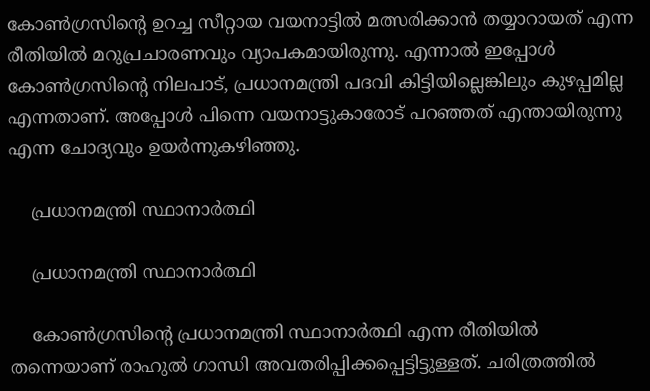കോണ്‍ഗ്രസിന്റെ ഉറച്ച സീറ്റായ വയനാട്ടില്‍ മത്സരിക്കാന്‍ തയ്യാറായത് എന്ന രീതിയില്‍ മറുപ്രചാരണവും വ്യാപകമായിരുന്നു. എന്നാല്‍ ഇപ്പോള്‍ കോണ്‍ഗ്രസിന്റെ നിലപാട്, പ്രധാനമന്ത്രി പദവി കിട്ടിയില്ലെങ്കിലും കുഴപ്പമില്ല എന്നതാണ്. അപ്പോള്‍ പിന്നെ വയനാട്ടുകാരോട് പറഞ്ഞത് എന്തായിരുന്നു എന്ന ചോദ്യവും ഉയര്‍ന്നുകഴിഞ്ഞു.

    പ്രധാനമന്ത്രി സ്ഥാനാര്‍ത്ഥി

    പ്രധാനമന്ത്രി സ്ഥാനാര്‍ത്ഥി

    കോണ്‍ഗ്രസിന്റെ പ്രധാനമന്ത്രി സ്ഥാനാര്‍ത്ഥി എന്ന രീതിയില്‍ തന്നെയാണ് രാഹുല്‍ ഗാന്ധി അവതരിപ്പിക്കപ്പെട്ടിട്ടുള്ളത്. ചരിത്രത്തില്‍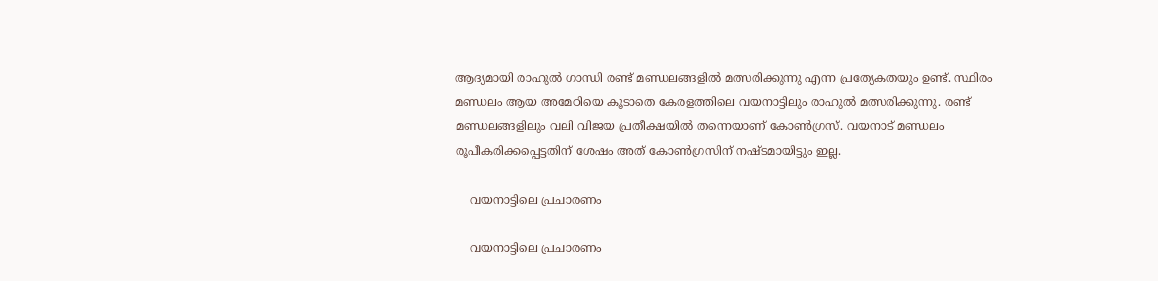ആദ്യമായി രാഹുല്‍ ഗാന്ധി രണ്ട് മണ്ഡലങ്ങളില്‍ മത്സരിക്കുന്നു എന്ന പ്രത്യേകതയും ഉണ്ട്. സ്ഥിരം മണ്ഡലം ആയ അമേഠിയെ കൂടാതെ കേരളത്തിലെ വയനാട്ടിലും രാഹുല്‍ മത്സരിക്കുന്നു. രണ്ട് മണ്ഡലങ്ങളിലും വലി വിജയ പ്രതീക്ഷയില്‍ തന്നെയാണ് കോണ്‍ഗ്രസ്. വയനാട് മണ്ഡലം രൂപീകരിക്കപ്പെട്ടതിന് ശേഷം അത് കോണ്‍ഗ്രസിന് നഷ്ടമായിട്ടും ഇല്ല.

    വയനാട്ടിലെ പ്രചാരണം

    വയനാട്ടിലെ പ്രചാരണം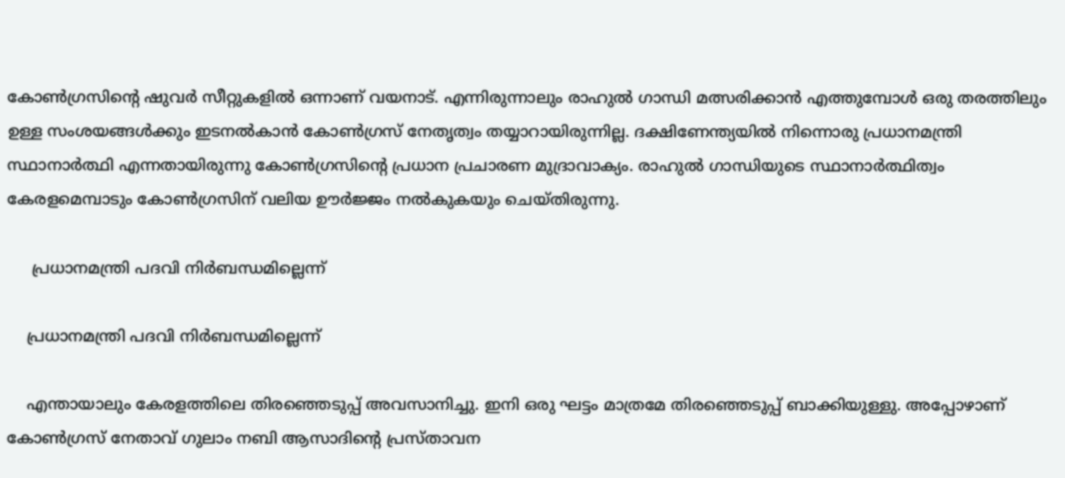കോണ്‍ഗ്രസിന്റെ ഷുവര്‍ സീറ്റുകളില്‍ ഒന്നാണ് വയനാട്. എന്നിരുന്നാലും രാഹുല്‍ ഗാന്ധി മത്സരിക്കാന്‍ എത്തുമ്പോള്‍ ഒരു തരത്തിലും ഉള്ള സംശയങ്ങള്‍ക്കും ഇടനല്‍കാന്‍ കോണ്‍ഗ്രസ് നേതൃത്വം തയ്യാറായിരുന്നില്ല. ദക്ഷിണേന്ത്യയില്‍ നിന്നൊരു പ്രധാനമന്ത്രി സ്ഥാനാര്‍ത്ഥി എന്നതായിരുന്നു കോണ്‍ഗ്രസിന്റെ പ്രധാന പ്രചാരണ മുദ്രാവാക്യം. രാഹുല്‍ ഗാന്ധിയുടെ സ്ഥാനാര്‍ത്ഥിത്വം കേരളമെമ്പാടും കോണ്‍ഗ്രസിന് വലിയ ഊര്‍ജ്ജം നല്‍കുകയും ചെയ്തിരുന്നു.

     പ്രധാനമന്ത്രി പദവി നിര്‍ബന്ധമില്ലെന്ന്

    പ്രധാനമന്ത്രി പദവി നിര്‍ബന്ധമില്ലെന്ന്

    എന്തായാലും കേരളത്തിലെ തിരഞ്ഞെടുപ്പ് അവസാനിച്ചു. ഇനി ഒരു ഘട്ടം മാത്രമേ തിരഞ്ഞെടുപ്പ് ബാക്കിയുള്ളു. അപ്പോഴാണ് കോണ്‍ഗ്രസ് നേതാവ് ഗുലാം നബി ആസാദിന്റെ പ്രസ്താവന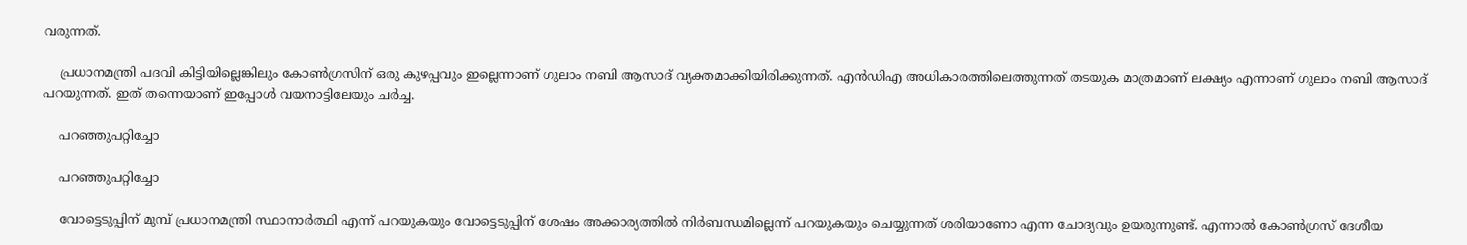വരുന്നത്.

    പ്രധാനമന്ത്രി പദവി കിട്ടിയില്ലെങ്കിലും കോണ്‍ഗ്രസിന് ഒരു കുഴപ്പവും ഇല്ലെന്നാണ് ഗുലാം നബി ആസാദ് വ്യക്തമാക്കിയിരിക്കുന്നത്. എന്‍ഡിഎ അധികാരത്തിലെത്തുന്നത് തടയുക മാത്രമാണ് ലക്ഷ്യം എന്നാണ് ഗുലാം നബി ആസാദ് പറയുന്നത്. ഇത് തന്നെയാണ് ഇപ്പോള്‍ വയനാട്ടിലേയും ചര്‍ച്ച.

    പറഞ്ഞുപറ്റിച്ചോ

    പറഞ്ഞുപറ്റിച്ചോ

    വോട്ടെടുപ്പിന് മുമ്പ് പ്രധാനമന്ത്രി സ്ഥാനാര്‍ത്ഥി എന്ന് പറയുകയും വോട്ടെടുപ്പിന് ശേഷം അക്കാര്യത്തില്‍ നിര്‍ബന്ധമില്ലെന്ന് പറയുകയും ചെയ്യുന്നത് ശരിയാണോ എന്ന ചോദ്യവും ഉയരുന്നുണ്ട്. എന്നാല്‍ കോണ്‍ഗ്രസ് ദേശീയ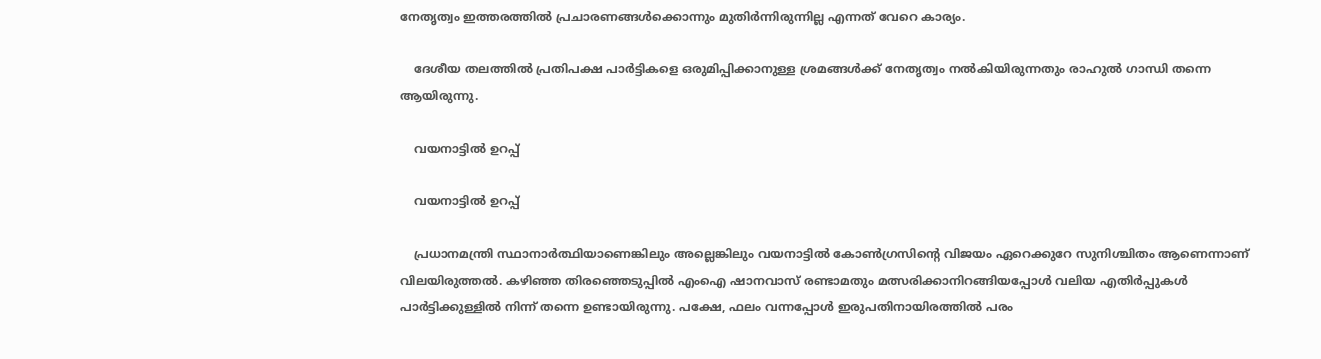നേതൃത്വം ഇത്തരത്തില്‍ പ്രചാരണങ്ങള്‍ക്കൊന്നും മുതിര്‍ന്നിരുന്നില്ല എന്നത് വേറെ കാര്യം.

    ദേശീയ തലത്തില്‍ പ്രതിപക്ഷ പാര്‍ട്ടികളെ ഒരുമിപ്പിക്കാനുള്ള ശ്രമങ്ങള്‍ക്ക് നേതൃത്വം നല്‍കിയിരുന്നതും രാഹുല്‍ ഗാന്ധി തന്നെ ആയിരുന്നു.

    വയനാട്ടില്‍ ഉറപ്പ്

    വയനാട്ടില്‍ ഉറപ്പ്

    പ്രധാനമന്ത്രി സ്ഥാനാര്‍ത്ഥിയാണെങ്കിലും അല്ലെങ്കിലും വയനാട്ടില്‍ കോണ്‍ഗ്രസിന്റെ വിജയം ഏറെക്കുറേ സുനിശ്ചിതം ആണെന്നാണ് വിലയിരുത്തല്‍. കഴിഞ്ഞ തിരഞ്ഞെടുപ്പില്‍ എംഐ ഷാനവാസ് രണ്ടാമതും മത്സരിക്കാനിറങ്ങിയപ്പോള്‍ വലിയ എതിര്‍പ്പുകള്‍ പാര്‍ട്ടിക്കുള്ളില്‍ നിന്ന് തന്നെ ഉണ്ടായിരുന്നു. പക്ഷേ, ഫലം വന്നപ്പോള്‍ ഇരുപതിനായിരത്തില്‍ പരം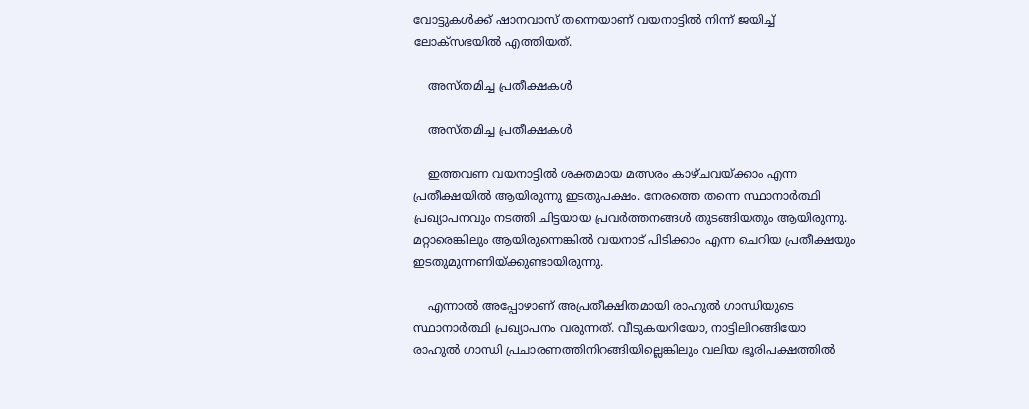വോട്ടുകള്‍ക്ക് ഷാനവാസ് തന്നെയാണ് വയനാട്ടില്‍ നിന്ന് ജയിച്ച് ലോക്‌സഭയില്‍ എത്തിയത്.

    അസ്തമിച്ച പ്രതീക്ഷകള്‍

    അസ്തമിച്ച പ്രതീക്ഷകള്‍

    ഇത്തവണ വയനാട്ടില്‍ ശക്തമായ മത്സരം കാഴ്ചവയ്ക്കാം എന്ന പ്രതീക്ഷയില്‍ ആയിരുന്നു ഇടതുപക്ഷം. നേരത്തെ തന്നെ സ്ഥാനാര്‍ത്ഥി പ്രഖ്യാപനവും നടത്തി ചിട്ടയായ പ്രവര്‍ത്തനങ്ങള്‍ തുടങ്ങിയതും ആയിരുന്നു. മറ്റാരെങ്കിലും ആയിരുന്നെങ്കില്‍ വയനാട് പിടിക്കാം എന്ന ചെറിയ പ്രതീക്ഷയും ഇടതുമുന്നണിയ്ക്കുണ്ടായിരുന്നു.

    എന്നാല്‍ അപ്പോഴാണ് അപ്രതീക്ഷിതമായി രാഹുല്‍ ഗാന്ധിയുടെ സ്ഥാനാര്‍ത്ഥി പ്രഖ്യാപനം വരുന്നത്. വീടുകയറിയോ, നാട്ടിലിറങ്ങിയോ രാഹുല്‍ ഗാന്ധി പ്രചാരണത്തിനിറങ്ങിയില്ലെങ്കിലും വലിയ ഭൂരിപക്ഷത്തില്‍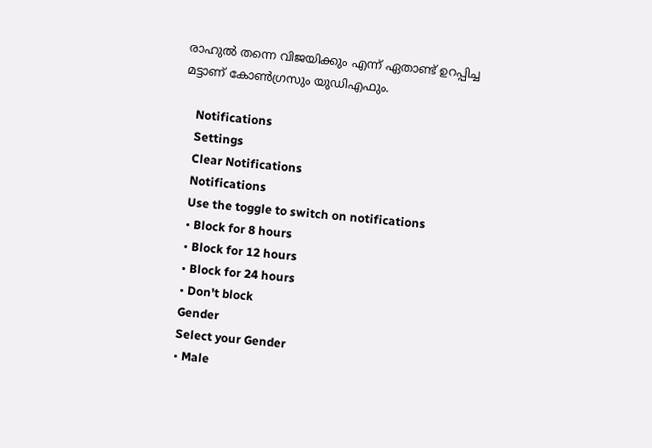രാഹുല്‍ തന്നെ വിജയിക്കും എന്ന് ഏതാണ്ട് ഉറപ്പിച്ച മട്ടാണ് കോണ്‍ഗ്രസും യുഡിഎഫും.

    Notifications
    Settings
    Clear Notifications
    Notifications
    Use the toggle to switch on notifications
    • Block for 8 hours
    • Block for 12 hours
    • Block for 24 hours
    • Don't block
    Gender
    Select your Gender
    • Male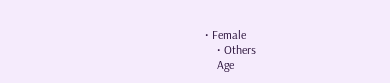• Female
    • Others
    Age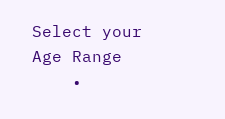Select your Age Range
    •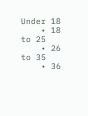Under 18
    • 18 to 25
    • 26 to 35
    • 36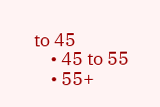to 45
    • 45 to 55
    • 55+